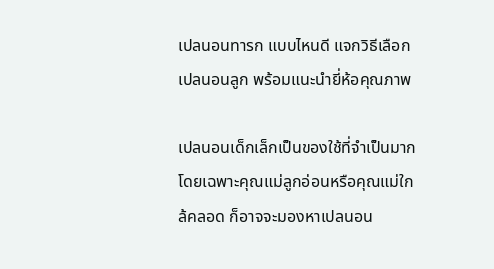เปลนอนทารก แบบไหนดี แจกวิธีเลือกเปลนอนลูก พร้อมแนะนำยี่ห้อคุณภาพ

เปลนอนเด็กเล็กเป็นของใช้ที่จำเป็นมาก โดยเฉพาะคุณแม่ลูกอ่อนหรือคุณแม่ใกล้คลอด ก็อาจจะมองหาเปลนอน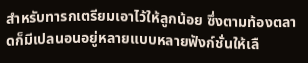สำหรับทารกเตรียมเอาไว้ให้ลูกน้อย ซึ่งตามท้องตลาดก็มีเปลนอนอยู่หลายแบบหลายฟังก์ชั่นให้เลื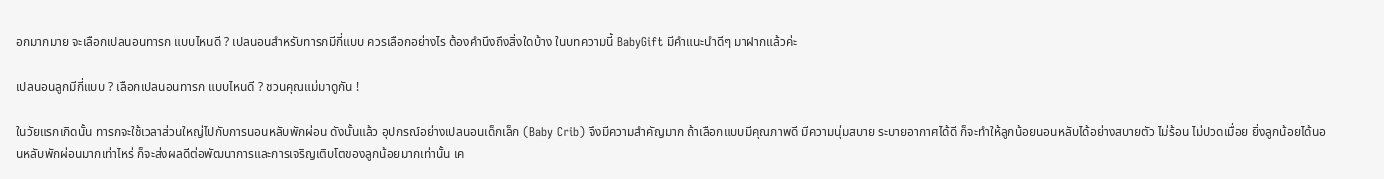อกมากมาย จะเลือกเปลนอนทารก แบบไหนดี ? เปลนอนสำหรับทารกมีกี่แบบ ควรเลือกอย่างไร ต้องคำนึงถึงสิ่งใดบ้าง ในบทความนี้ BabyGift มีคำแนะนำดีๆ มาฝากแล้วค่ะ

เปลนอนลูกมีกี่แบบ ? เลือกเปลนอนทารก แบบไหนดี ? ชวนคุณแม่มาดูกัน !

ในวัยแรกเกิดนั้น ทารกจะใช้เวลาส่วนใหญ่ไปกับการนอนหลับพักผ่อน ดังนั้นแล้ว อุปกรณ์อย่างเปลนอนเด็กเล็ก (Baby Crib) จึงมีความสำคัญมาก ถ้าเลือกแบบมีคุณภาพดี มีความนุ่มสบาย ระบายอากาศได้ดี ก็จะทำให้ลูกน้อยนอนหลับได้อย่างสบายตัว ไม่ร้อน ไม่ปวดเมื่อย ยิ่งลูกน้อยได้นอนหลับพักผ่อนมากเท่าไหร่ ก็จะส่งผลดีต่อพัฒนาการและการเจริญเติบโตของลูกน้อยมากเท่านั้น เค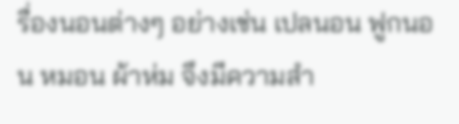รื่องนอนต่างๆ อย่างเช่น เปลนอน ฟูกนอน หมอน ผ้าห่ม จึงมีความสำ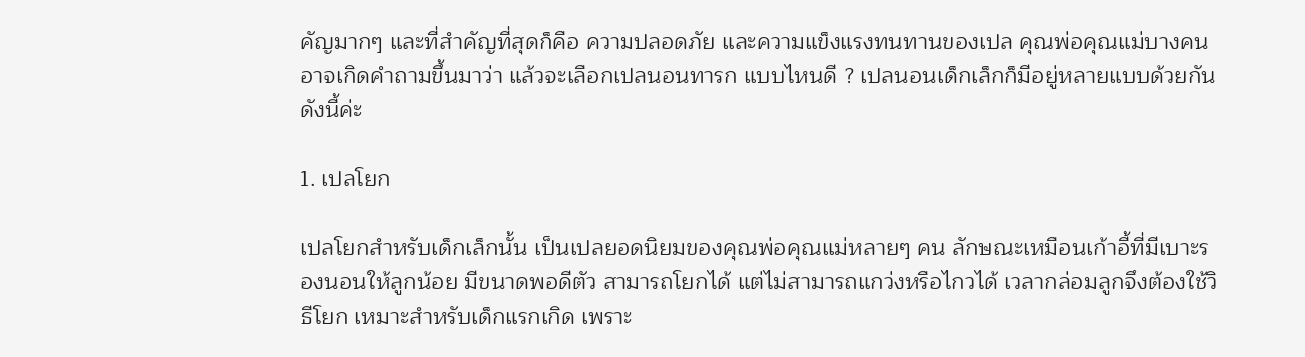คัญมากๆ และที่สำคัญที่สุดก็คือ ความปลอดภัย และความแข็งแรงทนทานของเปล คุณพ่อคุณแม่บางคนอาจเกิดคำถามขึ้นมาว่า แล้วจะเลือกเปลนอนทารก แบบไหนดี ? เปลนอนเด็กเล็กก็มีอยู่หลายแบบด้วยกัน ดังนี้ค่ะ

1. เปลโยก

เปลโยกสำหรับเด็กเล็กนั้น เป็นเปลยอดนิยมของคุณพ่อคุณแม่หลายๆ คน ลักษณะเหมือนเก้าอี้ที่มีเบาะรองนอนให้ลูกน้อย มีขนาดพอดีตัว สามารถโยกได้ แต่ไม่สามารถแกว่งหรือไกวได้ เวลากล่อมลูกจึงต้องใช้วิธีโยก เหมาะสำหรับเด็กแรกเกิด เพราะ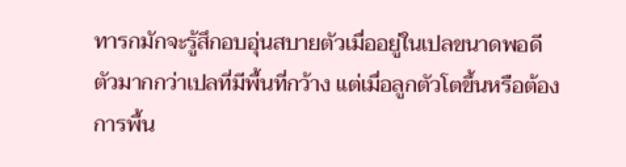ทารกมักจะรู้สึกอบอุ่นสบายตัวเมื่ออยู่ในเปลขนาดพอดีตัวมากกว่าเปลที่มีพื้นที่กว้าง แต่เมื่อลูกตัวโตขึ้นหรือต้องการพื้น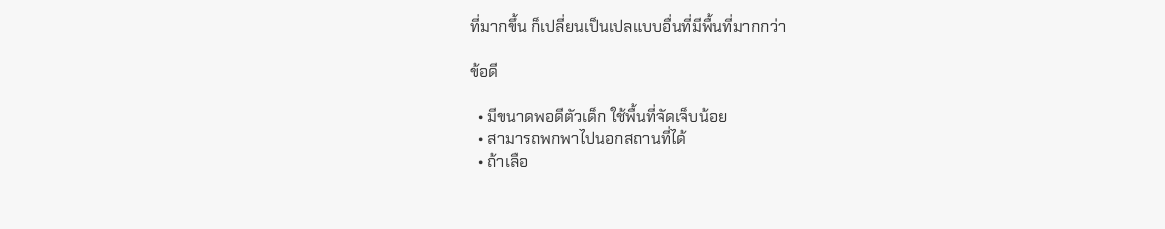ที่มากขึ้น ก็เปลี่ยนเป็นเปลแบบอื่นที่มีพื้นที่มากกว่า

ข้อดี

  • มีขนาดพอดีตัวเด็ก ใช้พื้นที่จัดเจ็บน้อย
  • สามารถพกพาไปนอกสถานที่ได้
  • ถ้าเลือ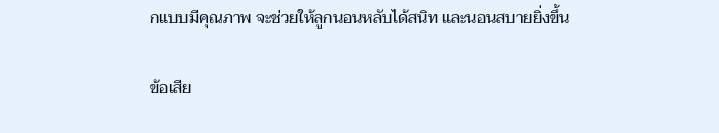กแบบมีคุณภาพ จะช่วยให้ลูกนอนหลับได้สนิท และนอนสบายยิ่งขึ้น

ข้อเสีย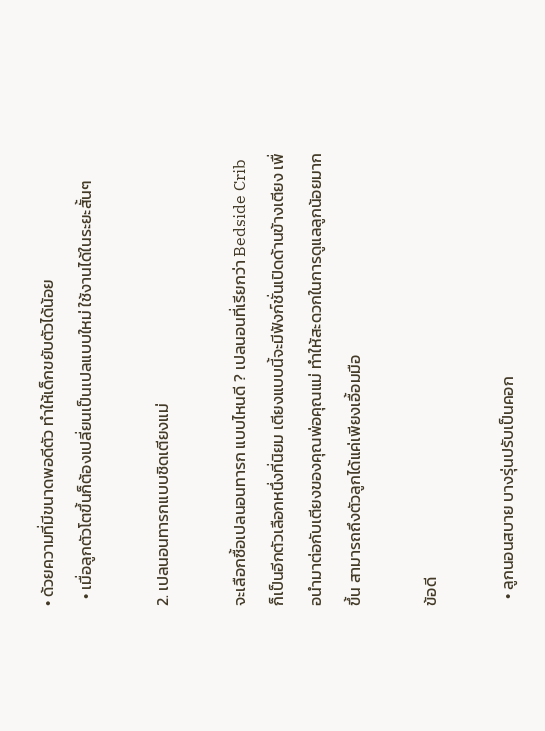• ด้วยความที่มีขนาดพอดีตัว ทำให้เด็กขยับตัวได้น้อย
  • เมื่อลูกตัวโตขึ้นก็ต้องเปลี่ยนเป็นเปลแบบใหม่ ใช้งานได้ในระยะสั้นๆ

2. เปลนอนทารกแบบชิดเตียงแม่

จะเลือกซื้อเปลนอนทารก แบบไหนดี ? เปลนอนที่เรียกว่า Bedside Crib ก็เป็นอีกตัวเลือกหนึ่งที่นิยม เตียงแบบนี้จะมีฟังก์ชั่นเปิดด้านข้างเตียง เพื่อนำมาต่อกับเตียงของคุณพ่อคุณแม่ ทำให้สะดวกในการดูแลลูกน้อยมากขึ้น สามารถถึงตัวลูกได้แค่เพียงเอื้อมมือ

ข้อดี

  • ลูกนอนสบาย บางรุ่นปรับเป็นคอก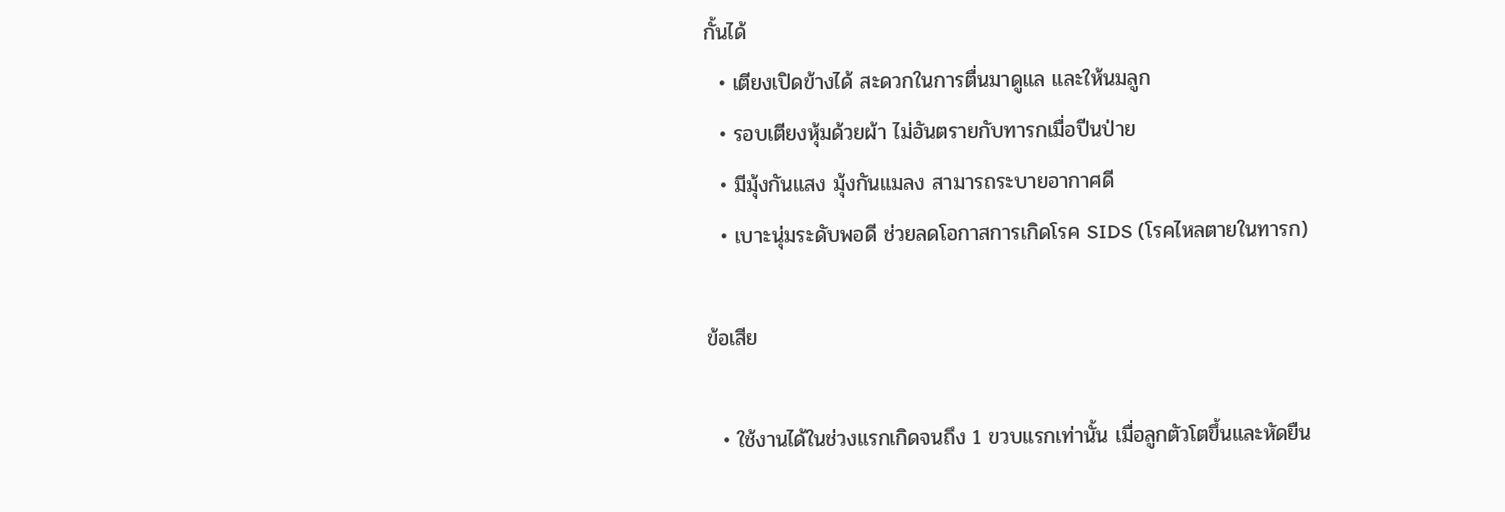กั้นได้
  • เตียงเปิดข้างได้ สะดวกในการตื่นมาดูแล และให้นมลูก
  • รอบเตียงหุ้มด้วยผ้า ไม่อันตรายกับทารกเมื่อปีนป่าย
  • มีมุ้งกันแสง มุ้งกันแมลง สามารถระบายอากาศดี
  • เบาะนุ่มระดับพอดี ช่วยลดโอกาสการเกิดโรค SIDS (โรคไหลตายในทารก)

ข้อเสีย

  • ใช้งานได้ในช่วงแรกเกิดจนถึง 1 ขวบแรกเท่านั้น เมื่อลูกตัวโตขึ้นและหัดยืน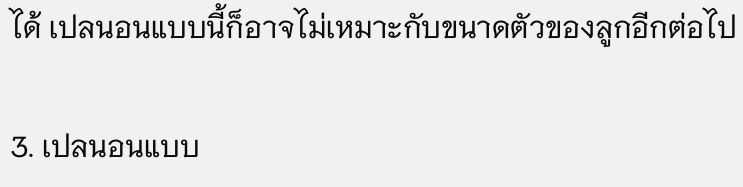ได้ เปลนอนแบบนี้ก็อาจไม่เหมาะกับขนาดตัวของลูกอีกต่อไป

3. เปลนอนแบบ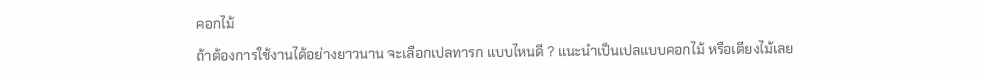คอกไม้

ถ้าต้องการใช้งานได้อย่างยาวนาน จะเลือกเปลทารก แบบไหนดี ? แนะนำเป็นเปลแบบคอกไม้ หรือเตียงไม้เลย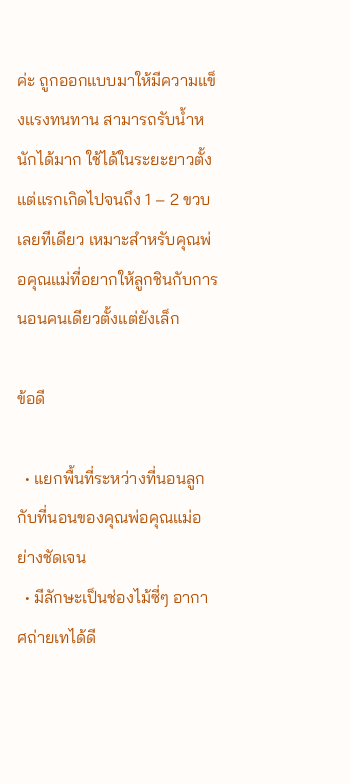ค่ะ ถูกออกแบบมาให้มีความแข็งแรงทนทาน สามารถรับน้ำหนักได้มาก ใช้ได้ในระยะยาวตั้งแต่แรกเกิดไปจนถึง 1 – 2 ขวบเลยทีเดียว เหมาะสำหรับคุณพ่อคุณแม่ที่อยากให้ลูกชินกับการนอนคนเดียวตั้งแต่ยังเล็ก

ข้อดี

  • แยกพื้นที่ระหว่างที่นอนลูกกับที่นอนของคุณพ่อคุณแม่อย่างชัดเจน
  • มีลักษะเป็นช่องไม้ซี่ๆ อากาศถ่ายเทได้ดี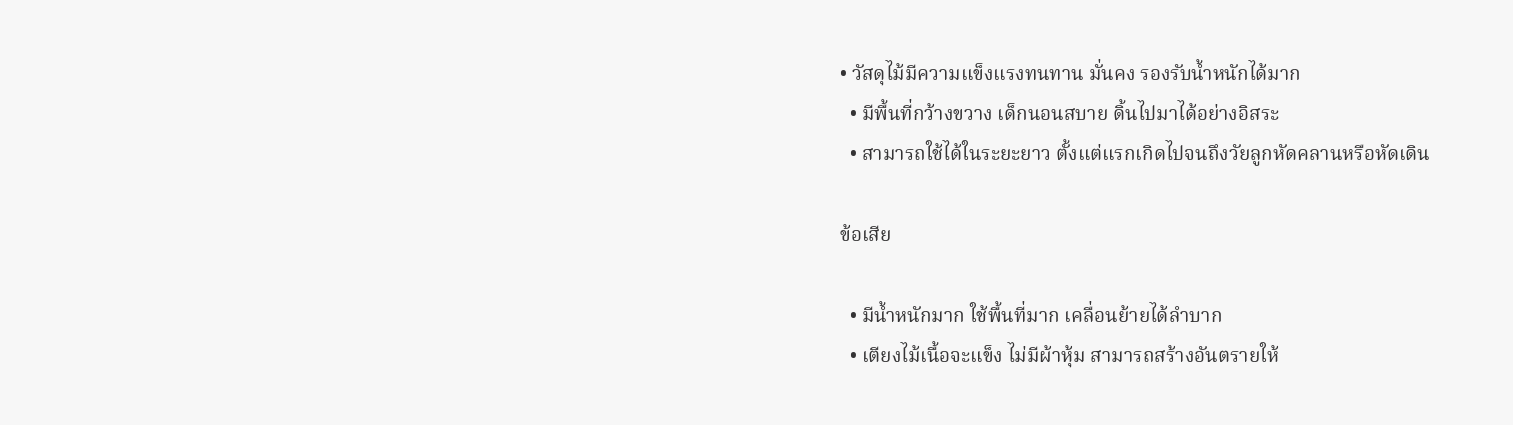• วัสดุไม้มีความแข็งแรงทนทาน มั่นคง รองรับน้ำหนักได้มาก
  • มีพื้นที่กว้างขวาง เด็กนอนสบาย ดิ้นไปมาได้อย่างอิสระ
  • สามารถใช้ได้ในระยะยาว ตั้งแต่แรกเกิดไปจนถึงวัยลูกหัดคลานหรือหัดเดิน

ข้อเสีย

  • มีน้ำหนักมาก ใช้พื้นที่มาก เคลื่อนย้ายได้ลำบาก
  • เตียงไม้เนื้อจะแข็ง ไม่มีผ้าหุ้ม สามารถสร้างอันตรายให้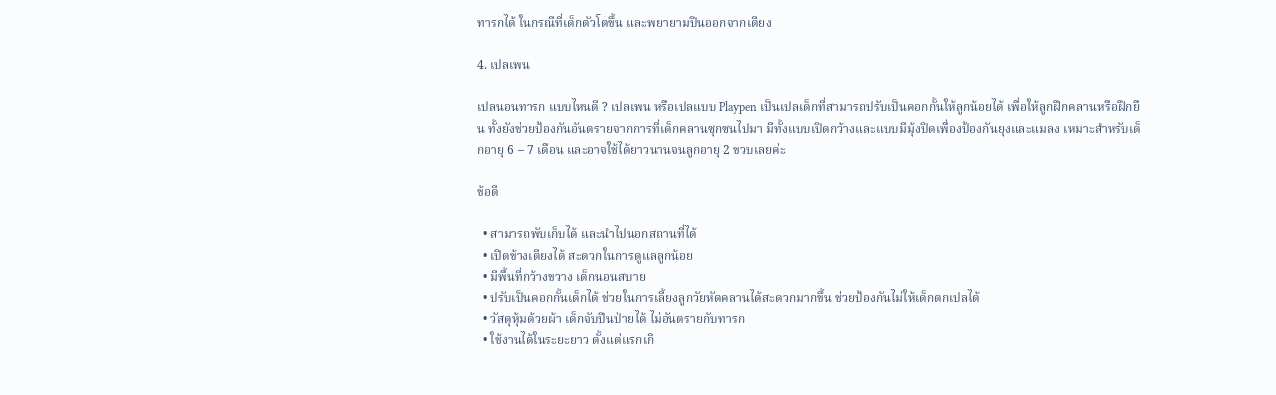ทารกได้ ในกรณีที่เด็กตัวโตขึ้น และพยายามปีนออกจากเตียง

4. เปลเพน

เปลนอนทารก แบบไหนดี ? เปลเพน หรือเปลแบบ Playpen เป็นเปลเด็กที่สามารถปรับเป็นคอกกั้นให้ลูกน้อยได้ เพื่อให้ลูกฝึกคลานหรือฝึกยืน ทั้งยังช่วยป้องกันอันตรายจากการที่เด็กคลานซุกซนไปมา มีทั้งแบบเปิดกว้างและแบบมีมุ้งปิดเพื่องป้องกันยุงและแมลง เหมาะสำหรับเด็กอายุ 6 – 7 เดือน และอาจใช้ได้ยาวนานจนลูกอายุ 2 ขวบเลยค่ะ

ข้อดี

  • สามารถพับเก็บได้ และนำไปนอกสถานที่ได้
  • เปิดข้างเตียงได้ สะดวกในการดูแลลูกน้อย
  • มีพื้นที่กว้างขวาง เด็กนอนสบาย
  • ปรับเป็นคอกกั้นเด็กได้ ช่วยในการเลี้ยงลูกวัยหัดคลานได้สะดวกมากขึ้น ช่วยป้องกันไม่ให้เด็กตกเปลได้
  • วัสดุหุ้มด้วยผ้า เด็กจับปีนป่ายได้ ไม่อันตรายกับทารก
  • ใช้งานได้ในระยะยาว ตั้งแต่แรกเกิ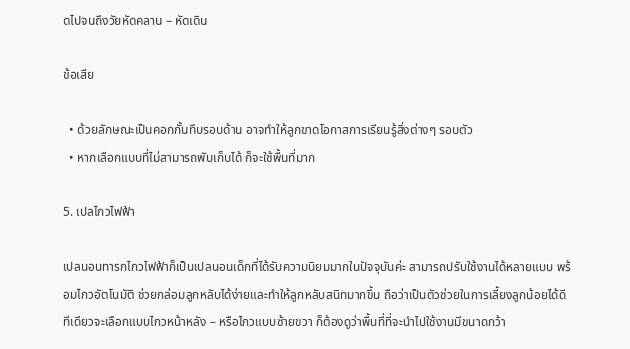ดไปจนถึงวัยหัดคลาน – หัดเดิน

ข้อเสีย

  • ด้วยลักษณะเป็นคอกกั้นทึบรอบด้าน อาจทำให้ลูกขาดโอกาสการเรียนรู้สิ่งต่างๆ รอบตัว
  • หากเลือกแบบที่ไม่สามารถพับเก็บได้ ก็จะใช้พื้นที่มาก

5. เปลไกวไฟฟ้า

เปลนอนทารกไกวไฟฟ้าก็เป็นเปลนอนเด็กที่ได้รับความนิยมมากในปัจจุบันค่ะ สามารถปรับใช้งานได้หลายแบบ พร้อมไกวอัตโนมัติ ช่วยกล่อมลูกหลับได้ง่ายและทำให้ลูกหลับสนิทมากขึ้น ถือว่าเป็นตัวช่วยในการเลี้ยงลูกน้อยได้ดีทีเดียวจะเลือกแบบไกวหน้าหลัง – หรือไกวแบบซ้ายขวา ก็ต้องดูว่าพื้นที่ที่จะนำไปใช้งานมีขนาดกว้า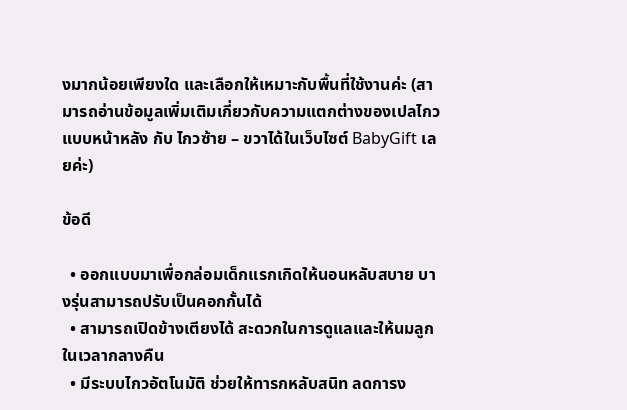งมากน้อยเพียงใด และเลือกให้เหมาะกับพื้นที่ใช้งานค่ะ (สามารถอ่านข้อมูลเพิ่มเติมเกี่ยวกับความแตกต่างของเปลไกวแบบหน้าหลัง กับ ไกวซ้าย – ขวาได้ในเว็บไซต์ BabyGift เลยค่ะ)

ข้อดี

  • ออกแบบมาเพื่อกล่อมเด็กแรกเกิดให้นอนหลับสบาย บางรุ่นสามารถปรับเป็นคอกกั้นได้
  • สามารถเปิดข้างเตียงได้ สะดวกในการดูแลและให้นมลูกในเวลากลางคืน
  • มีระบบไกวอัตโนมัติ ช่วยให้ทารกหลับสนิท ลดการง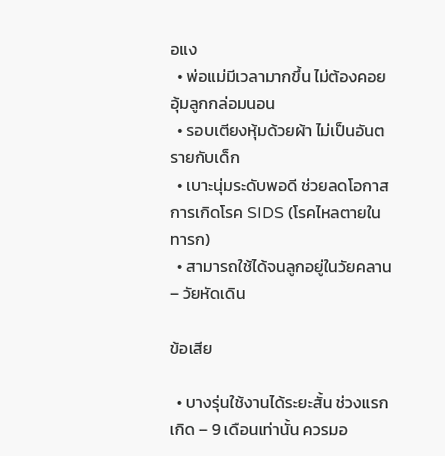อแง
  • พ่อแม่มีเวลามากขึ้น ไม่ต้องคอยอุ้มลูกกล่อมนอน
  • รอบเตียงหุ้มด้วยผ้า ไม่เป็นอันตรายกับเด็ก
  • เบาะนุ่มระดับพอดี ช่วยลดโอกาสการเกิดโรค SIDS (โรคไหลตายในทารก)
  • สามารถใช้ได้จนลูกอยู่ในวัยคลาน – วัยหัดเดิน

ข้อเสีย

  • บางรุ่นใช้งานได้ระยะสั้น ช่วงแรกเกิด – 9 เดือนเท่านั้น ควรมอ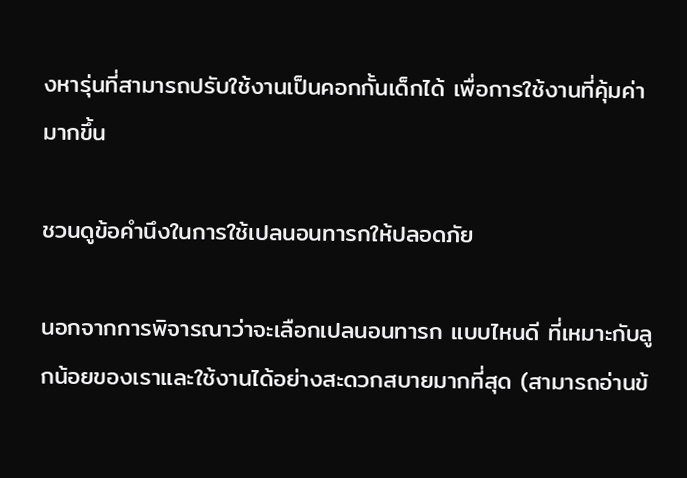งหารุ่นที่สามารถปรับใช้งานเป็นคอกกั้นเด็กได้ เพื่อการใช้งานที่คุ้มค่ามากขึ้น

ชวนดูข้อคำนึงในการใช้เปลนอนทารกให้ปลอดภัย

นอกจากการพิจารณาว่าจะเลือกเปลนอนทารก แบบไหนดี ที่เหมาะกับลูกน้อยของเราและใช้งานได้อย่างสะดวกสบายมากที่สุด (สามารถอ่านข้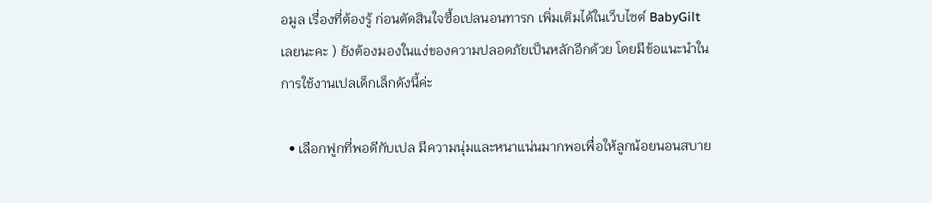อมูล เรื่องที่ต้องรู้ ก่อนตัดสินใจซื้อเปลนอนทารก เพิ่มเติมได้ในเว็บไซต์ BabyGilt เลยนะคะ ) ยังต้องมองในแง่ของความปลอดภัยเป็นหลักอีกด้วย โดยมีข้อแนะนำในการใช้งานเปลเด็กเล็กดังนี้ค่ะ

  • เลือกฟูกที่พอดีกับเปล มีความนุ่มและหนาแน่นมากพอเพื่อให้ลูกน้อยนอนสบาย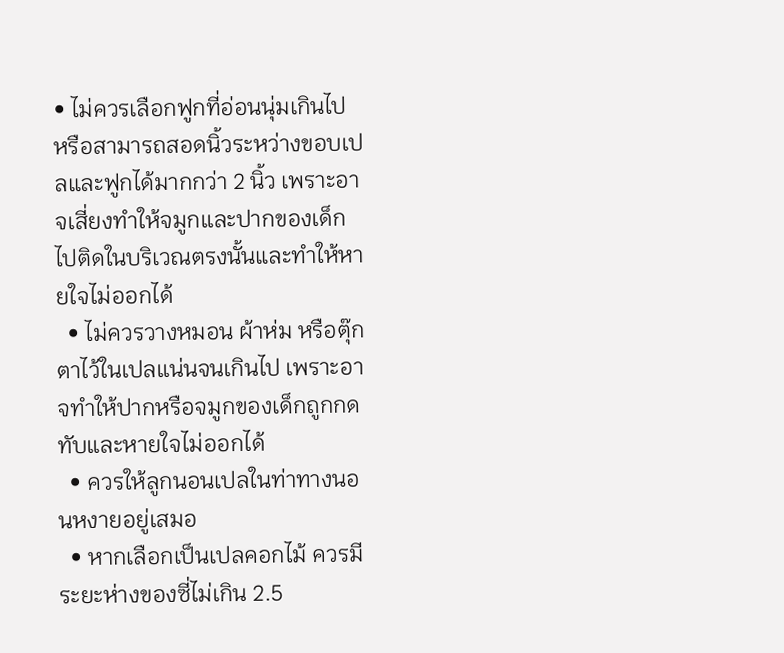• ไม่ควรเลือกฟูกที่อ่อนนุ่มเกินไป หรือสามารถสอดนิ้วระหว่างขอบเปลและฟูกได้มากกว่า 2 นิ้ว เพราะอาจเสี่ยงทำให้จมูกและปากของเด็กไปติดในบริเวณตรงนั้นและทำให้หายใจไม่ออกได้
  • ไม่ควรวางหมอน ผ้าห่ม หรือตุ๊กตาไว้ในเปลแน่นจนเกินไป เพราะอาจทำให้ปากหรือจมูกของเด็กถูกกดทับและหายใจไม่ออกได้
  • ควรให้ลูกนอนเปลในท่าทางนอนหงายอยู่เสมอ
  • หากเลือกเป็นเปลคอกไม้ ควรมีระยะห่างของซี่ไม่เกิน 2.5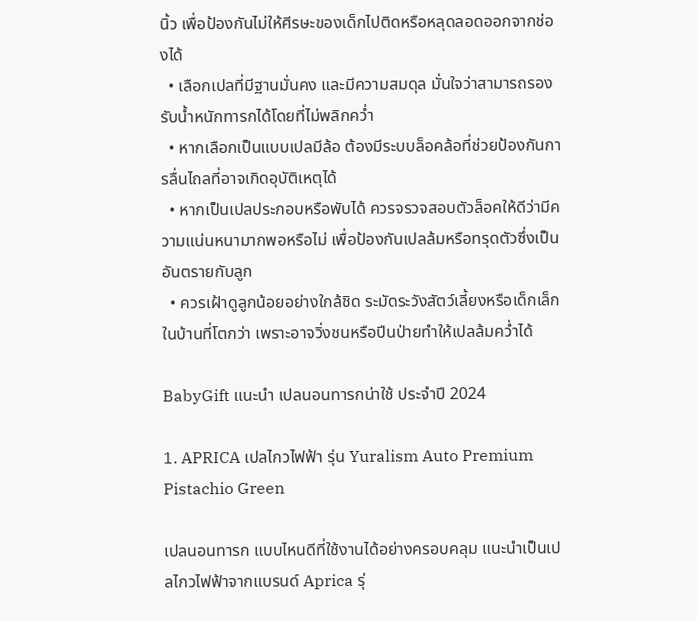นิ้ว เพื่อป้องกันไม่ให้ศีรษะของเด็กไปติดหรือหลุดลอดออกจากช่องได้
  • เลือกเปลที่มีฐานมั่นคง และมีความสมดุล มั่นใจว่าสามารถรองรับน้ำหนักทารกได้โดยที่ไม่พลิกคว่ำ
  • หากเลือกเป็นแบบเปลมีล้อ ต้องมีระบบล็อคล้อที่ช่วยป้องกันการลื่นไถลที่อาจเกิดอุบัติเหตุได้
  • หากเป็นเปลประกอบหรือพับได้ ควรจรวจสอบตัวล็อคให้ดีว่ามีความแน่นหนามากพอหรือไม่ เพื่อป้องกันเปลล้มหรือทรุดตัวซึ่งเป็นอันตรายกับลูก
  • ควรเฝ้าดูลูกน้อยอย่างใกล้ชิด ระมัดระวังสัตว์เลี้ยงหรือเด็กเล็กในบ้านที่โตกว่า เพราะอาจวิ่งชนหรือปีนป่ายทำให้เปลล้มคว่ำได้

BabyGift แนะนำ เปลนอนทารกน่าใช้ ประจำปี 2024

1. APRICA เปลไกวไฟฟ้า รุ่น Yuralism Auto Premium Pistachio Green

เปลนอนทารก แบบไหนดีที่ใช้งานได้อย่างครอบคลุม แนะนำเป็นเปลไกวไฟฟ้าจากแบรนด์ Aprica รุ่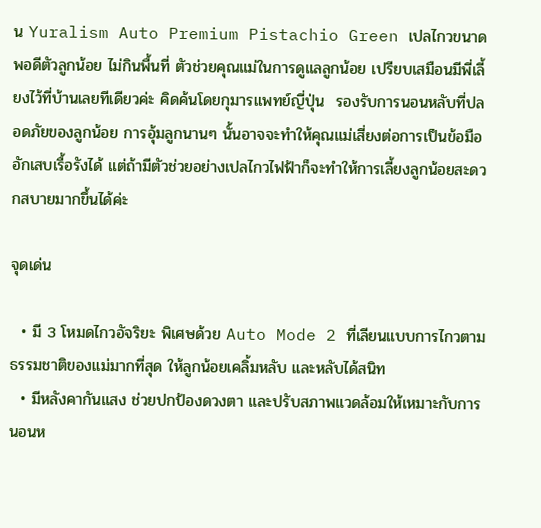น Yuralism Auto Premium Pistachio Green เปลไกวขนาดพอดีตัวลูกน้อย ไม่กินพื้นที่ ตัวช่วยคุณแม่ในการดูแลลูกน้อย เปรียบเสมือนมีพี่เลี้ยงไว้ที่บ้านเลยทีเดียวค่ะ คิดค้นโดยกุมารแพทย์ญี่ปุ่น  รองรับการนอนหลับที่ปลอดภัยของลูกน้อย การอุ้มลูกนานๆ นั้นอาจจะทำให้คุณแม่เสี่ยงต่อการเป็นข้อมืออักเสบเรื้อรังได้ แต่ถ้ามีตัวช่วยอย่างเปลไกวไฟฟ้าก็จะทำให้การเลี้ยงลูกน้อยสะดวกสบายมากขึ้นได้ค่ะ

จุดเด่น

  • มี 3 โหมดไกวอัจริยะ พิเศษด้วย Auto Mode 2 ที่เลียนแบบการไกวตามธรรมชาติของแม่มากที่สุด ให้ลูกน้อยเคลิ้มหลับ และหลับได้สนิท
  • มีหลังคากันแสง ช่วยปกป้องดวงตา และปรับสภาพแวดล้อมให้เหมาะกับการนอนห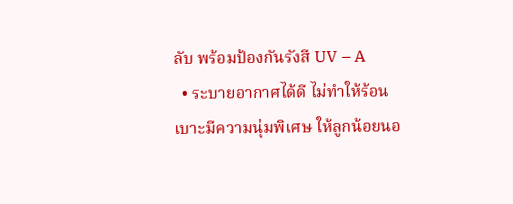ลับ พร้อมป้องกันรังสี UV – A
  • ระบายอากาศได้ดี ไม่ทำให้ร้อน เบาะมีความนุ่มพิเศษ ให้ลูกน้อยนอ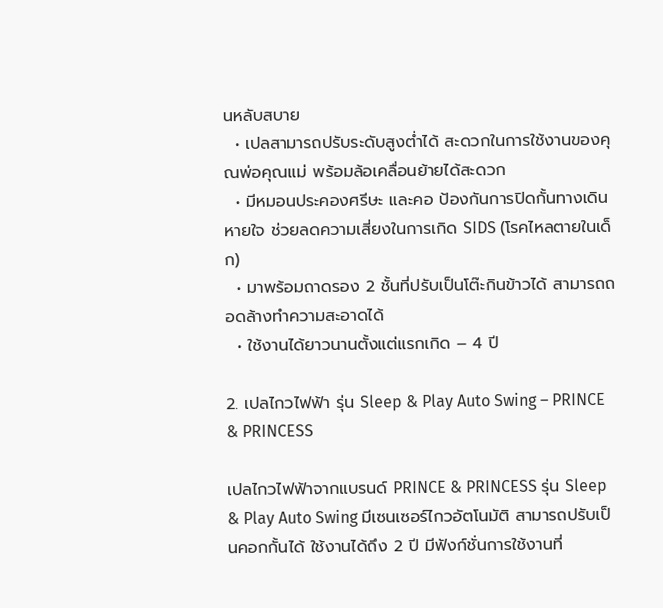นหลับสบาย
  • เปลสามารถปรับระดับสูงต่ำได้ สะดวกในการใช้งานของคุณพ่อคุณแม่ พร้อมล้อเคลื่อนย้ายได้สะดวก
  • มีหมอนประคองศรีษะ และคอ ป้องกันการปิดกั้นทางเดินหายใจ ช่วยลดความเสี่ยงในการเกิด SIDS (โรคไหลตายในเด็ก)
  • มาพร้อมถาดรอง 2 ชั้นที่ปรับเป็นโต๊ะกินข้าวได้ สามารถถอดล้างทำความสะอาดได้
  • ใช้งานได้ยาวนานตั้งแต่แรกเกิด – 4 ปี

2. เปลไกวไฟฟ้า รุ่น Sleep & Play Auto Swing – PRINCE & PRINCESS

เปลไกวไฟฟ้าจากแบรนด์ PRINCE & PRINCESS รุ่น Sleep & Play Auto Swing มีเซนเซอร์ไกวอัตโนมัติ สามารถปรับเป็นคอกกั้นได้ ใช้งานได้ถึง 2 ปี มีฟังก์ชั่นการใช้งานที่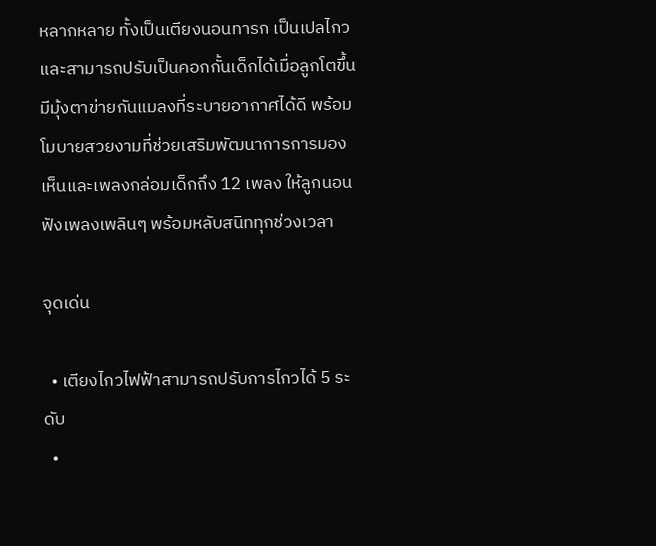หลากหลาย ทั้งเป็นเตียงนอนทารก เป็นเปลไกว และสามารถปรับเป็นคอกกั้นเด็กได้เมื่อลูกโตขึ้น มีมุ้งตาข่ายกันแมลงที่ระบายอากาศได้ดี พร้อมโมบายสวยงามที่ช่วยเสริมพัฒนาการการมองเห็นและเพลงกล่อมเด็กถึง 12 เพลง ให้ลูกนอนฟังเพลงเพลินๆ พร้อมหลับสนิททุกช่วงเวลา

จุดเด่น

  • เตียงไกวไฟฟ้าสามารถปรับการไกวได้ 5 ระดับ
  •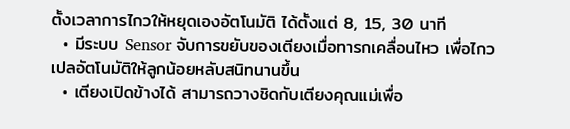ตั้งเวลาการไกวให้หยุดเองอัตโนมัติ ได้ตั้งแต่ 8, 15, 30 นาที
  • มีระบบ Sensor จับการขยับของเตียงเมื่อทารกเคลื่อนไหว เพื่อไกวเปลอัตโนมัติให้ลูกน้อยหลับสนิทนานขึ้น
  • เตียงเปิดข้างได้ สามารถวางชิดกับเตียงคุณแม่เพื่อ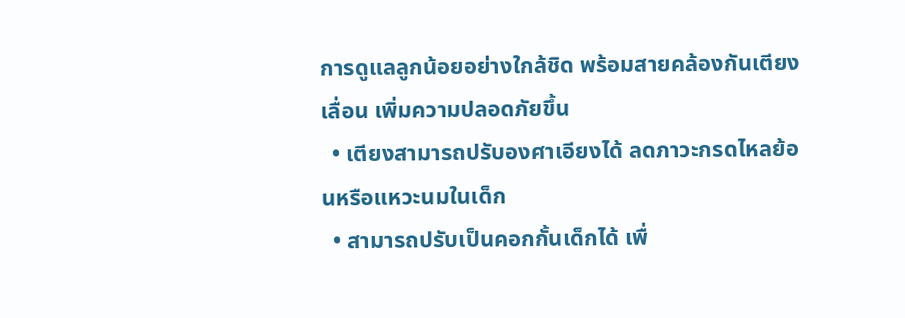การดูแลลูกน้อยอย่างใกล้ชิด พร้อมสายคล้องกันเตียงเลื่อน เพิ่มความปลอดภัยขึ้น
  • เตียงสามารถปรับองศาเอียงได้ ลดภาวะกรดไหลย้อนหรือแหวะนมในเด็ก
  • สามารถปรับเป็นคอกกั้นเด็กได้ เพื่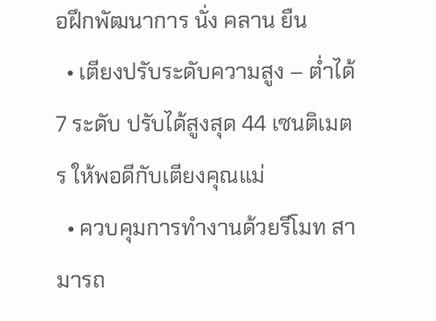อฝึกพัฒนาการ นั่ง คลาน ยืน
  • เตียงปรับระดับความสูง – ต่ำได้ 7 ระดับ ปรับได้สูงสุด 44 เซนติเมตร ให้พอดีกับเตียงคุณแม่
  • ควบคุมการทำงานด้วยรีโมท สามารถ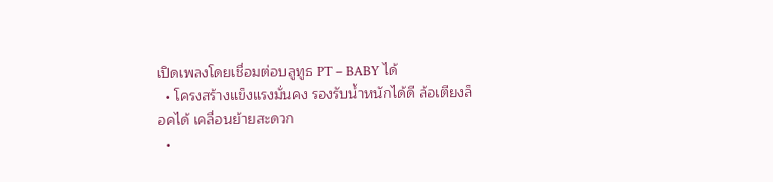เปิดเพลงโดยเชื่อมต่อบลูทูธ PT – BABY ได้
  • โครงสร้างแข็งแรงมั่นคง รองรับน้ำหนักได้ดี ล้อเตียงล็อคได้ เคลื่อนย้ายสะดวก
  •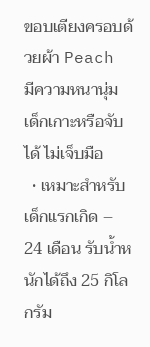ขอบเตียงครอบด้วยผ้า Peach มีความหนานุ่ม เด็กเกาะหรือจับได้ ไม่เจ็บมือ
  • เหมาะสำหรับเด็กแรกเกิด – 24 เดือน รับน้ำหนักได้ถึง 25 กิโลกรัม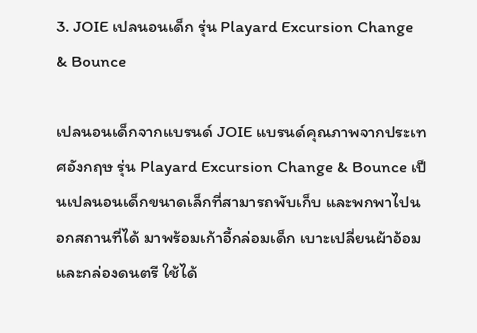3. JOIE เปลนอนเด็ก รุ่น Playard Excursion Change & Bounce

เปลนอนเด็กจากแบรนด์ JOIE แบรนด์คุณภาพจากประเทศอังกฤษ รุ่น Playard Excursion Change & Bounce เป็นเปลนอนเด็กขนาดเล็กที่สามารถพับเก็บ และพกพาไปนอกสถานที่ได้ มาพร้อมเก้าอี้กล่อมเด็ก เบาะเปลี่ยนผ้าอ้อม และกล่องดนตรี ใช้ได้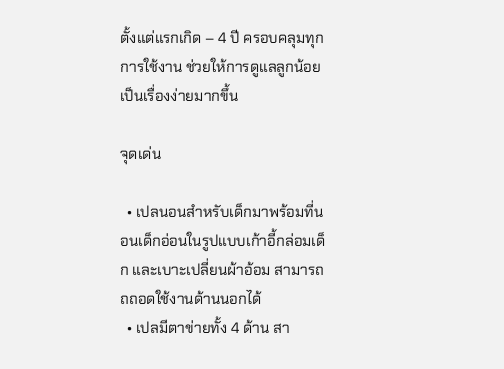ตั้งแต่แรกเกิด – 4 ปี ครอบคลุมทุกการใช้งาน ช่วยให้การดูแลลูกน้อยเป็นเรื่องง่ายมากขึ้น

จุดเด่น

  • เปลนอนสำหรับเด็กมาพร้อมที่นอนเด็กอ่อนในรูปแบบเก้าอี้กล่อมเด็ก และเบาะเปลี่ยนผ้าอ้อม สามารถถถอดใช้งานด้านนอกได้
  • เปลมีตาข่ายทั้ง 4 ด้าน สา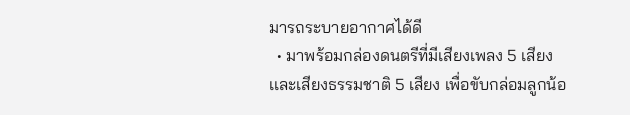มารถระบายอากาศได้ดี
  • มาพร้อมกล่องดนตรีที่มีเสียงเพลง 5 เสียง เเละเสียงธรรมชาติ 5 เสียง เพื่อขับกล่อมลูกน้อ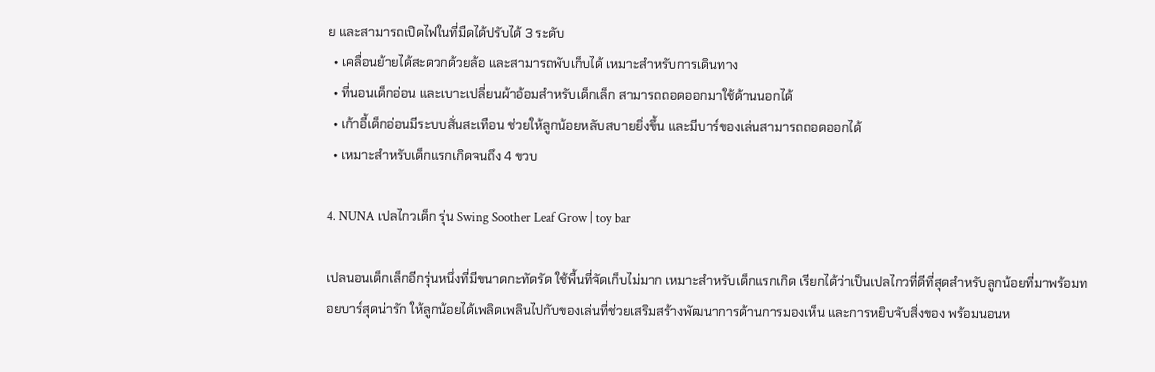ย และสามารถเปิดไฟในที่มืดได้ปรับได้ 3 ระดับ
  • เคลื่อนย้ายได้สะดวกด้วยล้อ และสามารถพับเก็บได้ เหมาะสำหรับการเดินทาง
  • ที่นอนเด็กอ่อน และเบาะเปลี่ยนผ้าอ้อมสำหรับเด็กเล็ก สามารถถอดออกมาใช้ด้านนอกได้
  • เก้าอี้เด็กอ่อนมีระบบสั่นสะเทือน ช่วยให้ลูกน้อยหลับสบายยิ่งขึ้น และมีบาร์ของเล่นสามารถถอดออกได้
  • เหมาะสำหรับเด็กแรกเกิดจนถึง 4 ขวบ

4. NUNA เปลไกวเด็ก รุ่น Swing Soother Leaf Grow | toy bar

เปลนอนเด็กเล็กอีกรุ่นหนึ่งที่มีขนาดกะทัดรัด ใช้พื้นที่จัดเก็บไม่มาก เหมาะสำหรับเด็กแรกเกิด เรียกได้ว่าเป็นเปลไกวที่ดีที่สุดสำหรับลูกน้อยที่มาพร้อมทอยบาร์สุดน่ารัก ให้ลูกน้อยได้เพลิดเพลินไปกับของเล่นที่ช่วยเสริมสร้างพัฒนาการด้านการมองเห็น และการหยิบจับสิ่งของ พร้อมนอนห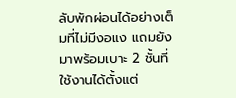ลับพักผ่อนได้อย่างเต็มที่ไม่มีงอแง แถมยังมาพร้อมเบาะ 2 ชั้นที่ใช้งานได้ตั้งแต่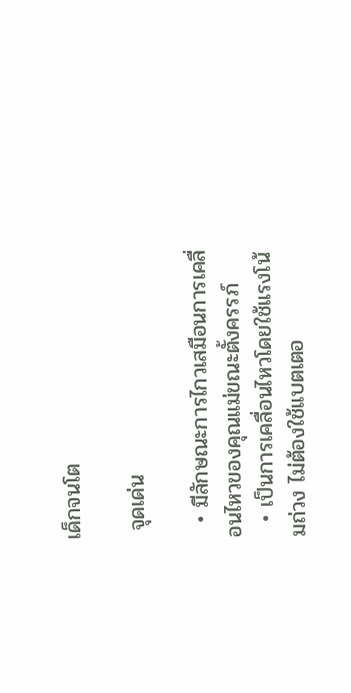เด็กจนโต

 จุดเด่น

  • มีลักษณะการไกวเสมือนการเคลื่อนไหวของคุณแม่ขณะตั้งครรภ์
  • เป็นการเคลื่อนไหวโดยใช้แรงโน้มถ่วง ไม่ต้องใช้แบตเตอ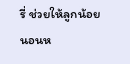รี่ ช่วยให้ลูกน้อยนอนห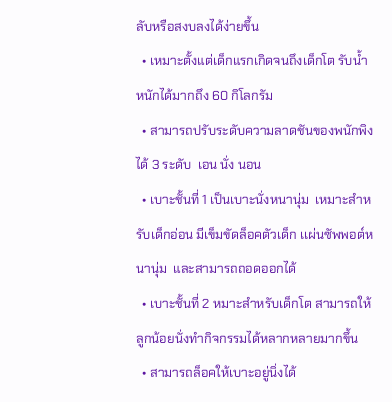ลับหรือสงบลงได้ง่ายขึ้น
  • เหมาะตั้งแต่เด็กแรกเกิดจนถึงเด็กโต รับน้ำหนักได้มากถึง 60 กิโลกรัม
  • สามารถปรับระดับความลาดชันของพนักพิงได้ 3 ระดับ  เอน นั่ง นอน
  • เบาะชั้นที่ 1 เป็นเบาะนั่งหนานุ่ม  เหมาะสำหรับเด็กอ่อน มีเข็มขัดล็อคตัวเด็ก เเผ่นซัพพอต์หนานุ่ม  และสามารถถอดออกได้
  • เบาะชั้นที่ 2 หมาะสำหรับเด็กโต สามารถให้ลูกน้อยนั่งทำกิจกรรมได้หลากหลายมากขึ้น
  • สามารถล็อคให้เบาะอยู่นิ่งได้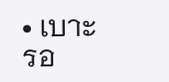• เบาะรอ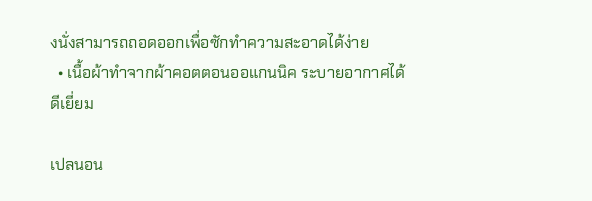งนั่งสามารถถอดออกเพื่อซักทำความสะอาดได้ง่าย
  • เนื้อผ้าทำจากผ้าคอตตอนออแกนนิค ระบายอากาศได้ดีเยี่ยม

เปลนอน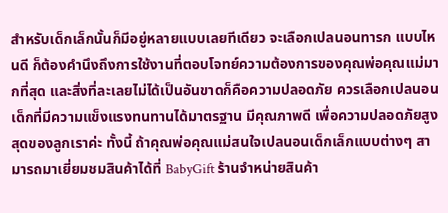สำหรับเด็กเล็กนั้นก็มีอยู่หลายแบบเลยทีเดียว จะเลือกเปลนอนทารก แบบไหนดี ก็ต้องคำนึงถึงการใช้งานที่ตอบโจทย์ความต้องการของคุณพ่อคุณแม่มากที่สุด และสิ่งที่ละเลยไม่ได้เป็นอันขาดก็คือความปลอดภัย ควรเลือกเปลนอนเด็กที่มีความแข็งแรงทนทานได้มาตรฐาน มีคุณภาพดี เพื่อความปลอดภัยสูงสุดของลูกเราค่ะ ทั้งนี้ ถ้าคุณพ่อคุณแม่สนใจเปลนอนเด็กเล็กแบบต่างๆ สามารถมาเยี่ยมชมสินค้าได้ที่ BabyGift ร้านจำหน่ายสินค้า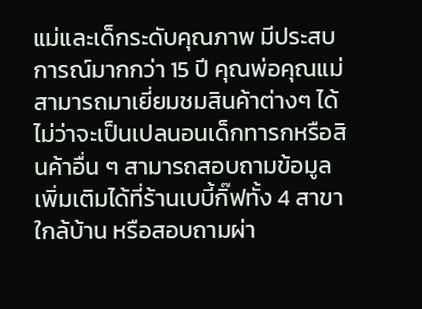แม่และเด็กระดับคุณภาพ มีประสบการณ์มากกว่า 15 ปี คุณพ่อคุณแม่สามารถมาเยี่ยมชมสินค้าต่างๆ ได้ ไม่ว่าจะเป็นเปลนอนเด็กทารกหรือสินค้าอื่น ๆ สามารถสอบถามข้อมูลเพิ่มเติมได้ที่ร้านเบบี้กิ๊ฟทั้ง 4 สาขา ใกล้บ้าน หรือสอบถามผ่า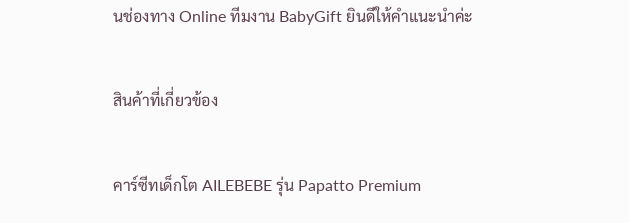นช่องทาง Online ทีมงาน BabyGift ยินดีให้คำแนะนำค่ะ

สินค้าที่เกี่ยวข้อง

คาร์ซีทเด็กโต AILEBEBE รุ่น Papatto Premium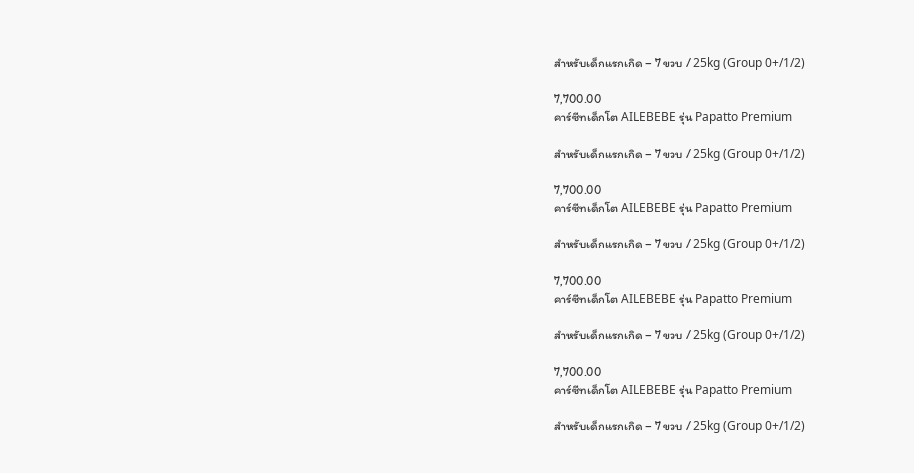สำหรับเด็กแรกเกิด – 7 ขวบ / 25kg (Group 0+/1/2)

7,700.00
คาร์ซีทเด็กโต AILEBEBE รุ่น Papatto Premium

สำหรับเด็กแรกเกิด – 7 ขวบ / 25kg (Group 0+/1/2)

7,700.00
คาร์ซีทเด็กโต AILEBEBE รุ่น Papatto Premium

สำหรับเด็กแรกเกิด – 7 ขวบ / 25kg (Group 0+/1/2)

7,700.00
คาร์ซีทเด็กโต AILEBEBE รุ่น Papatto Premium

สำหรับเด็กแรกเกิด – 7 ขวบ / 25kg (Group 0+/1/2)

7,700.00
คาร์ซีทเด็กโต AILEBEBE รุ่น Papatto Premium

สำหรับเด็กแรกเกิด – 7 ขวบ / 25kg (Group 0+/1/2)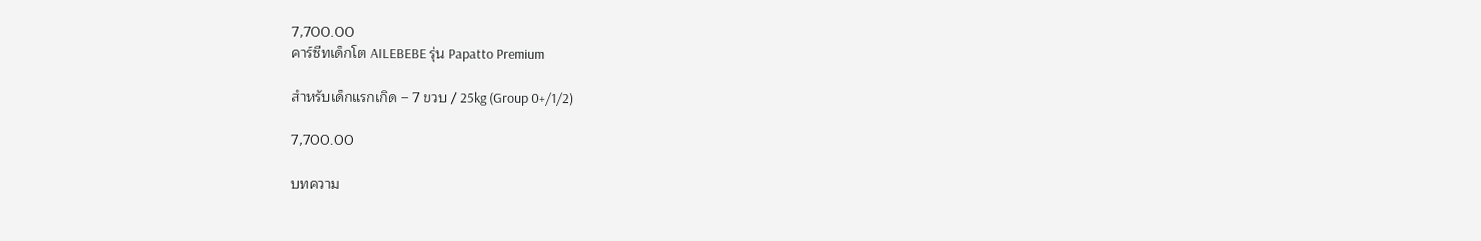7,700.00
คาร์ซีทเด็กโต AILEBEBE รุ่น Papatto Premium

สำหรับเด็กแรกเกิด – 7 ขวบ / 25kg (Group 0+/1/2)

7,700.00

บทความ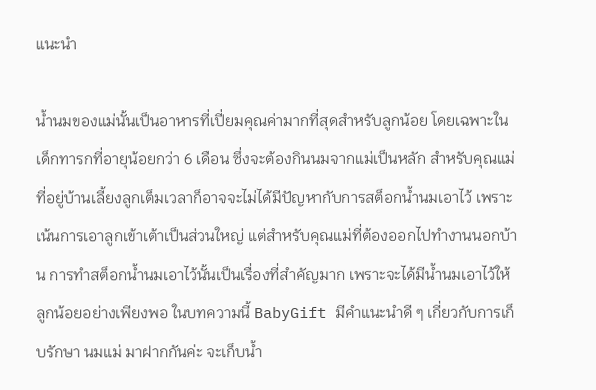แนะนำ

น้ำนมของแม่นั้นเป็นอาหารที่เปี่ยมคุณค่ามากที่สุดสำหรับลูกน้อย โดยเฉพาะในเด็กทารกที่อายุน้อยกว่า 6 เดือน ซึ่งจะต้องกินนมจากแม่เป็นหลัก สำหรับคุณแม่ที่อยู่บ้านเลี้ยงลูกเต็มเวลาก็อาจจะไม่ได้มีปัญหากับการสต็อกน้ำนมเอาไว้ เพราะเน้นการเอาลูกเข้าเต้าเป็นส่วนใหญ่ แต่สำหรับคุณแม่ที่ต้องออกไปทำงานนอกบ้าน การทำสต็อกน้ำนมเอาไว้นั้นเป็นเรื่องที่สำคัญมาก เพราะจะได้มีน้ำนมเอาไว้ให้ลูกน้อยอย่างเพียงพอ ในบทความนี้ BabyGift มีคำแนะนำดี ๆ เกี่ยวกับการเก็บรักษา นมแม่ มาฝากกันค่ะ จะเก็บน้ำ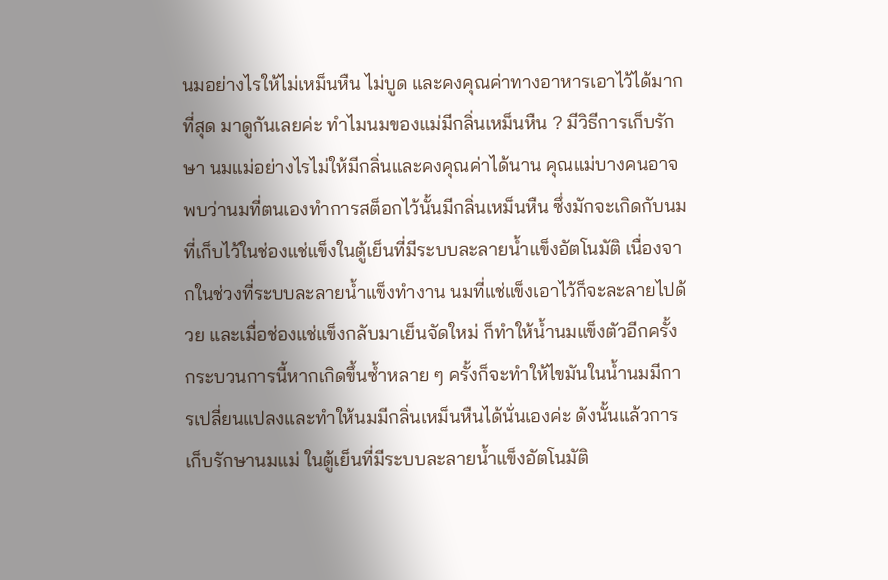นมอย่างไรให้ไม่เหม็นหืน ไม่บูด และคงคุณค่าทางอาหารเอาไว้ได้มากที่สุด มาดูกันเลยค่ะ ทำไมนมของแม่มีกลิ่นเหม็นหืน ? มีวิธีการเก็บรักษา นมแม่อย่างไรไม่ให้มีกลิ่นและคงคุณค่าได้นาน คุณแม่บางคนอาจพบว่านมที่ตนเองทำการสต็อกไว้นั้นมีกลิ่นเหม็นหืน ซึ่งมักจะเกิดกับนมที่เก็บไว้ในช่องแช่แข็งในตู้เย็นที่มีระบบละลายน้ำแข็งอัตโนมัติ เนื่องจากในช่วงที่ระบบละลายน้ำแข็งทำงาน นมที่แช่แข็งเอาไว้ก็จะละลายไปด้วย และเมื่อช่องแช่แข็งกลับมาเย็นจัดใหม่ ก็ทำให้น้ำนมแข็งตัวอีกครั้ง กระบวนการนี้หากเกิดขึ้นซ้ำหลาย ๆ ครั้งก็จะทำให้ไขมันในน้ำนมมีการเปลี่ยนแปลงและทำให้นมมีกลิ่นเหม็นหืนได้นั่นเองค่ะ ดังนั้นแล้วการเก็บรักษานมแม่ ในตู้เย็นที่มีระบบละลายน้ำแข็งอัตโนมัติ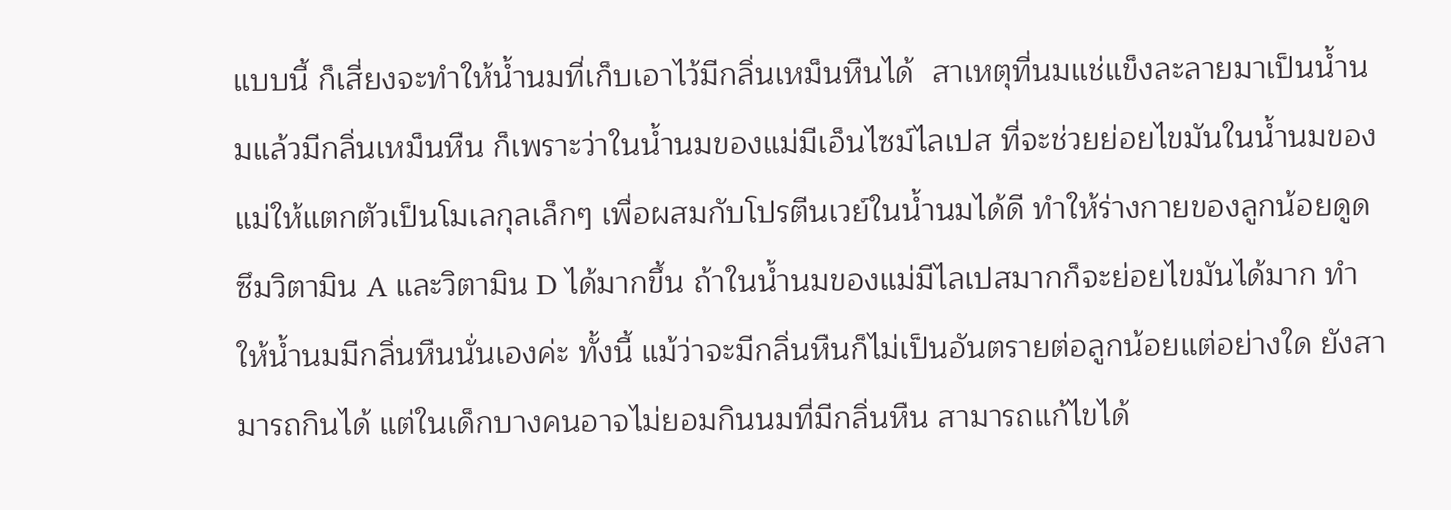แบบนี้ ก็เสี่ยงจะทำให้น้ำนมที่เก็บเอาไว้มีกลิ่นเหม็นหืนได้  สาเหตุที่นมแช่แข็งละลายมาเป็นน้ำนมแล้วมีกลิ่นเหม็นหืน ก็เพราะว่าในน้ำนมของแม่มีเอ็นไซม์ไลเปส ที่จะช่วยย่อยไขมันในน้ำนมของแม่ให้แตกตัวเป็นโมเลกุลเล็กๆ เพื่อผสมกับโปรตีนเวย์ในน้ำนมได้ดี ทำให้ร่างกายของลูกน้อยดูดซึมวิตามิน A และวิตามิน D ได้มากขึ้น ถ้าในน้ำนมของแม่มีไลเปสมากก็จะย่อยไขมันได้มาก ทำให้น้ำนมมีกลิ่นหืนนั่นเองค่ะ ทั้งนี้ แม้ว่าจะมีกลิ่นหืนก็ไม่เป็นอันตรายต่อลูกน้อยแต่อย่างใด ยังสามารถกินได้ แต่ในเด็กบางคนอาจไม่ยอมกินนมที่มีกลิ่นหืน สามารถแก้ไขได้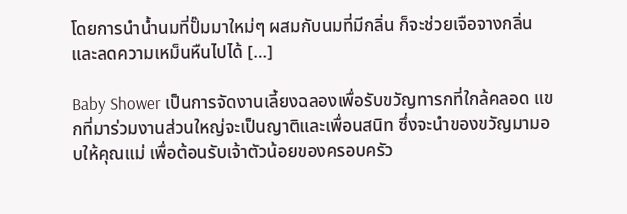โดยการนำน้ำนมที่ปั๊มมาใหม่ๆ ผสมกับนมที่มีกลิ่น ก็จะช่วยเจือจางกลิ่นและลดความเหม็นหืนไปได้ […]

Baby Shower เป็นการจัดงานเลี้ยงฉลองเพื่อรับขวัญทารกที่ใกล้คลอด แขกที่มาร่วมงานส่วนใหญ่จะเป็นญาติและเพื่อนสนิท ซึ่งจะนำของขวัญมามอบให้คุณแม่ เพื่อต้อนรับเจ้าตัวน้อยของครอบครัว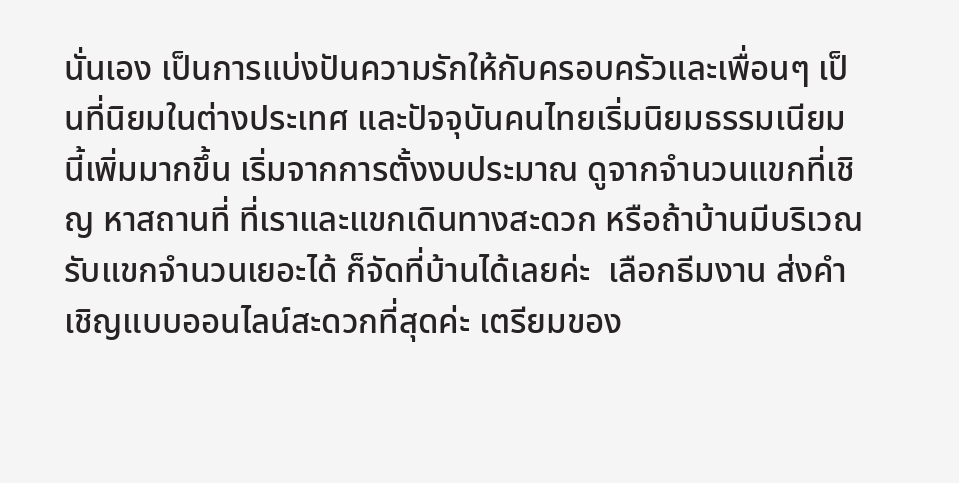นั่นเอง เป็นการแบ่งปันความรักให้กับครอบครัวและเพื่อนๆ เป็นที่นิยมในต่างประเทศ และปัจจุบันคนไทยเริ่มนิยมธรรมเนียมนี้เพิ่มมากขึ้น เริ่มจากการตั้งงบประมาณ ดูจากจำนวนแขกที่เชิญ หาสถานที่ ที่เราและแขกเดินทางสะดวก หรือถ้าบ้านมีบริเวณรับแขกจำนวนเยอะได้ ก็จัดที่บ้านได้เลยค่ะ  เลือกธีมงาน ส่งคำเชิญแบบออนไลน์สะดวกที่สุดค่ะ เตรียมของ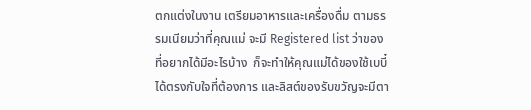ตกแต่งในงาน เตรียมอาหารและเครื่องดื่ม ตามธรรมเนียมว่าที่คุณแม่ จะมี Registered list ว่าของที่อยากได้มีอะไรบ้าง  ก็จะทำให้คุณแม่ได้ของใช้เบบี๋ได้ตรงกับใจที่ต้องการ และลิสต์ของรับขวัญจะมีตา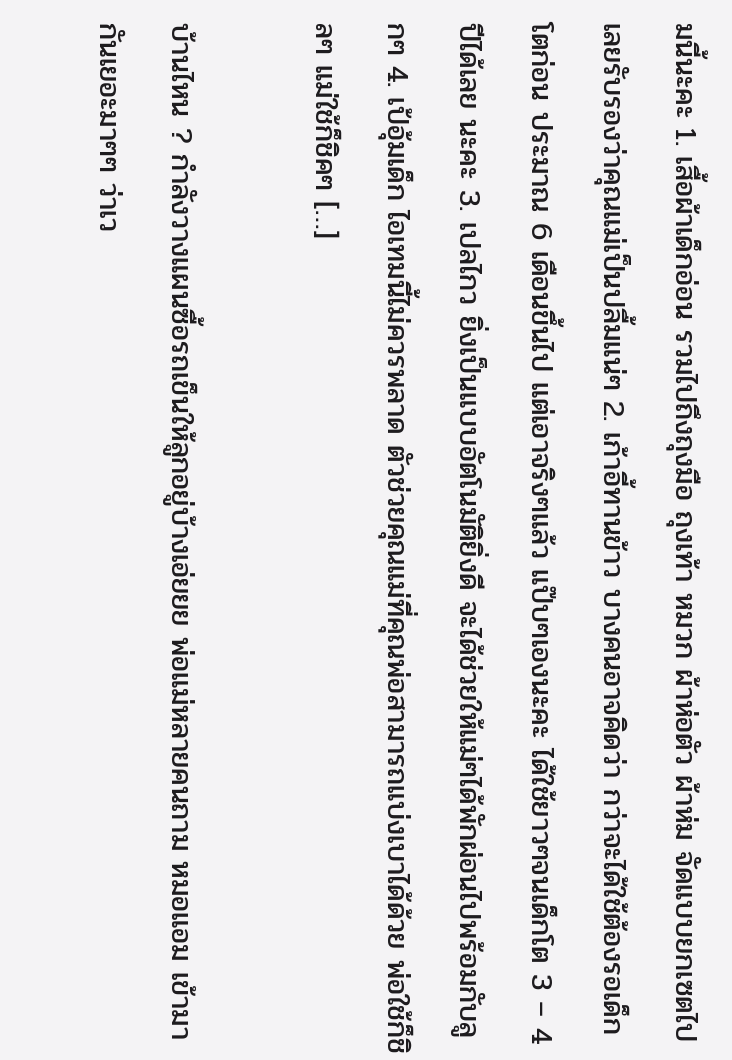มนี้นะคะ 1. เสื้อผ้าเด็กอ่อน รวมไปถึงถุงมือ ถุงเท้า หมวก ผ้าห่อตัว ผ้าห่ม จัดแบบยกเซตไปเลยรับรองว่าคุณแม่เป็นปลื้มแน่ๆ 2. เก้าอี้ทานข้าว บางคนอาจคิดว่า กว่าจะได้ใช้ต้องรอเด็กโตก่อน ประมาณ 6 เดือนขึ้นไป แต่เอาจริงๆแล้ว แป๊บๆเองนะคะ ได้ใช้ยาวๆจนเด็กโต 3 – 4 ปีได้เลย นะคะ 3. เปลไกว ยิ่งเป็นแบบอัตโนมัติยิ่งดี จะได้ช่วยให้แม่ๆได้พักผ่อนไปพร้อมกับลูกๆ 4. เป้อุ้มเด็ก ไอเทมนี้ไม่ควรพลาด ตัวช่วยคุณแม่ที่คุณพ่อสามารถแบ่งเบาได้ด้วย พ่อใช้ก็ชิลๆ แม่ใช้ก็ชิคๆ […]

บ้านไหน ? กำลังวางแผนซื้อรถเข็นให้ลูกอยู่บ้างเอ่ยยย พ่อแม่หลายคนถาม หมอแอม เข้ามากันเยอะมาๆๆ ว่าเว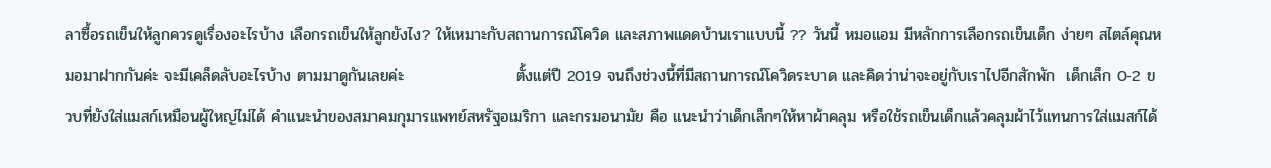ลาซื้อรถเข็นให้ลูกควรดูเรื่องอะไรบ้าง เลือกรถเข็นให้ลูกยังไง? ให้เหมาะกับสถานการณ์โควิด และสภาพแดดบ้านเราแบบนี้ ?? วันนี้ หมอแอม มีหลักการเลือกรถเข็นเด็ก ง่ายๆ สไตล์คุณหมอมาฝากกันค่ะ จะมีเคล็ดลับอะไรบ้าง ตามมาดูกันเลยค่ะ                    ตั้งแต่ปี 2019 จนถึงช่วงนี้ที่มีสถานการณ์โควิดระบาด และคิดว่าน่าจะอยู่กับเราไปอีกสักพัก  เด็กเล็ก 0-2 ขวบที่ยังใส่แมสก์เหมือนผู้ใหญ่ไม่ได้ คำแนะนำของสมาคมกุมารแพทย์สหรัฐอเมริกา และกรมอนามัย คือ แนะนำว่าเด็กเล็กๆให้หาผ้าคลุม หรือใช้รถเข็นเด็กแล้วคลุมผ้าไว้แทนการใส่แมสก์ได้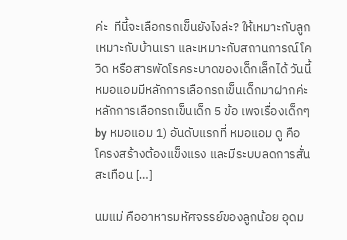ค่ะ  ทีนี้จะเลือกรถเข็นยังไงล่ะ? ให้เหมาะกับลูก เหมาะกับบ้านเรา และเหมาะกับสถานการณ์โควิด หรือสารพัดโรคระบาดของเด็กเล็กได้ วันนี้หมอแอมมีหลักการเลือกรถเข็นเด็กมาฝากค่ะ หลักการเลือกรถเข็นเด็ก 5 ข้อ เพจเรื่องเด็กๆ by หมอแอม 1) อันดับแรกที่ หมอแอม ดู คือ โครงสร้างต้องแข็งแรง และมีระบบลดการสั่นสะเทือน […]

นมแม่ คืออาหารมหัศจรรย์ของลูกน้อย อุดม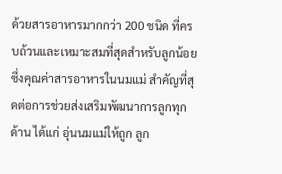ด้วยสารอาหารมากกว่า 200 ชนิด ที่ครบถ้วนและเหมาะสมที่สุดสำหรับลูกน้อย ซึ่งคุณค่าสารอาหารในนมแม่ สำคัญที่สุดต่อการช่วยส่งเสริมพัฒนาการลูกทุกด้าน ได้แก่ อุ่นนมแม่ให้ถูก ลูก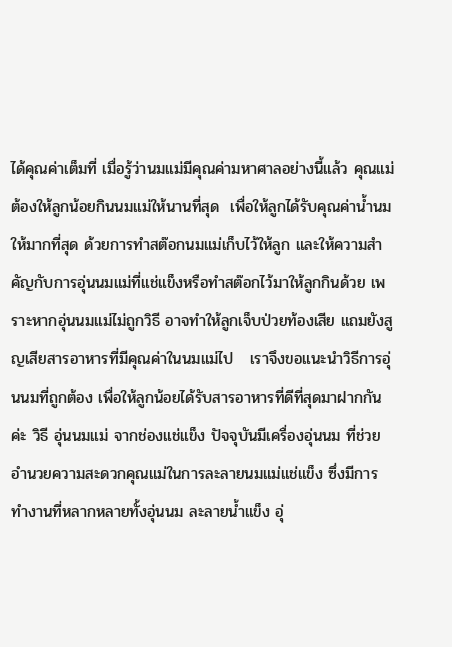ได้คุณค่าเต็มที่ เมื่อรู้ว่านมแม่มีคุณค่ามหาศาลอย่างนี้แล้ว คุณแม่ต้องให้ลูกน้อยกินนมแม่ให้นานที่สุด  เพื่อให้ลูกได้รับคุณค่าน้ำนมให้มากที่สุด ด้วยการทำสต๊อกนมแม่เก็บไว้ให้ลูก และให้ความสำคัญกับการอุ่นนมแม่ที่แช่แข็งหรือทำสต๊อกไว้มาให้ลูกกินด้วย เพราะหากอุ่นนมแม่ไม่ถูกวิธี อาจทำให้ลูกเจ็บป่วยท้องเสีย แถมยังสูญเสียสารอาหารที่มีคุณค่าในนมแม่ไป   เราจึงขอแนะนำวิธีการอุ่นนมที่ถูกต้อง เพื่อให้ลูกน้อยได้รับสารอาหารที่ดีที่สุดมาฝากกันค่ะ วิธี อุ่นนมแม่ จากช่องแช่แข็ง ปัจจุบันมีเครื่องอุ่นนม ที่ช่วยอำนวยความสะดวกคุณแม่ในการละลายนมแม่แช่แข็ง ซึ่งมีการทำงานที่หลากหลายทั้งอุ่นนม ละลายน้ำแข็ง อุ่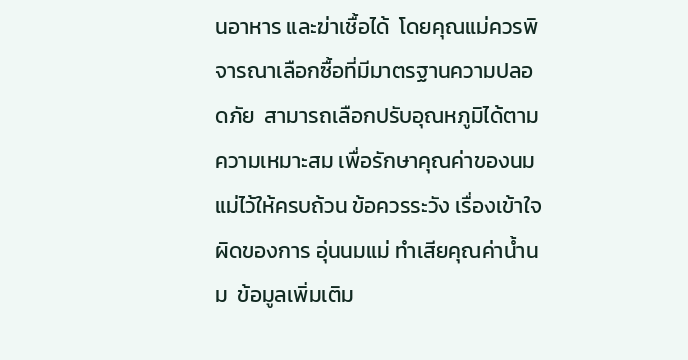นอาหาร และฆ่าเชื้อได้  โดยคุณแม่ควรพิจารณาเลือกซื้อที่มีมาตรฐานความปลอดภัย  สามารถเลือกปรับอุณหภูมิได้ตามความเหมาะสม เพื่อรักษาคุณค่าของนมแม่ไว้ให้ครบถ้วน ข้อควรระวัง เรื่องเข้าใจผิดของการ อุ่นนมแม่ ทำเสียคุณค่าน้ำนม  ข้อมูลเพิ่มเติม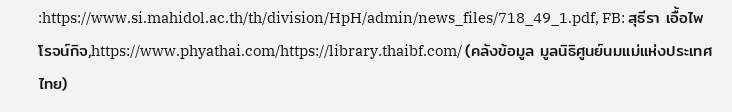:https://www.si.mahidol.ac.th/th/division/HpH/admin/news_files/718_49_1.pdf, FB: สุธีรา เอื้อไพโรจน์กิจ,https://www.phyathai.com/https://library.thaibf.com/ (คลังข้อมูล มูลนิธิศูนย์นมแม่แห่งประเทศไทย)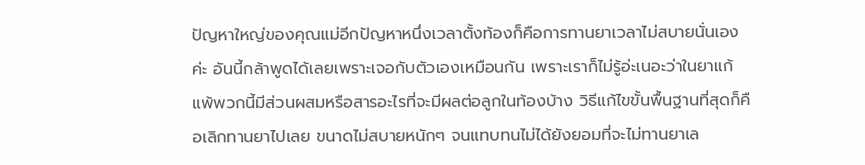ปัญหาใหญ่ของคุณแม่อีกปัญหาหนึ่งเวลาตั้งท้องก็คือการทานยาเวลาไม่สบายนั่นเองค่ะ อันนี้กล้าพูดได้เลยเพราะเจอกับตัวเองเหมือนกัน เพราะเราก็ไม่รู้อ่ะเนอะว่าในยาแก้แพ้พวกนี้มีส่วนผสมหรือสารอะไรที่จะมีผลต่อลูกในท้องบ้าง วิธีแก้ไขขั้นพื้นฐานที่สุดก็คือเลิกทานยาไปเลย ขนาดไม่สบายหนักๆ จนแทบทนไม่ได้ยังยอมที่จะไม่ทานยาเล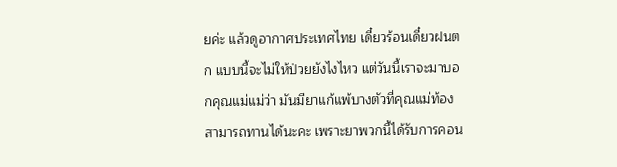ยค่ะ แล้วดูอากาศประเทศไทย เดี๋ยวร้อนเดี๋ยวฝนตก แบบนี้จะไม่ให้ป่วยยังไงไหว แต่วันนี้เราจะมาบอกคุณแม่แม่ว่า มันมียาแก้แพ้บางตัวที่คุณแม่ท้องสามารถทานได้นะคะ เพราะยาพวกนี้ได้รับการคอน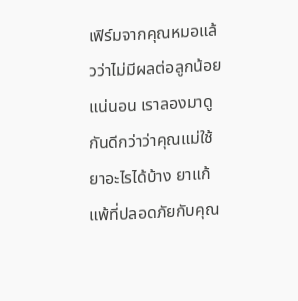เฟิร์มจากคุณหมอแล้วว่าไม่มีผลต่อลูกน้อยแน่นอน เราลองมาดูกันดีกว่าว่าคุณแม่ใช้ยาอะไรได้บ้าง ยาแก้แพ้ที่ปลอดภัยกับคุณ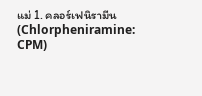แม่ 1. คลอร์เฟนิรามีน (Chlorpheniramine: CPM)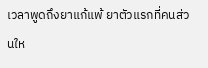เวลาพูดถึงยาแก้แพ้ ยาตัวแรกที่คนส่วนให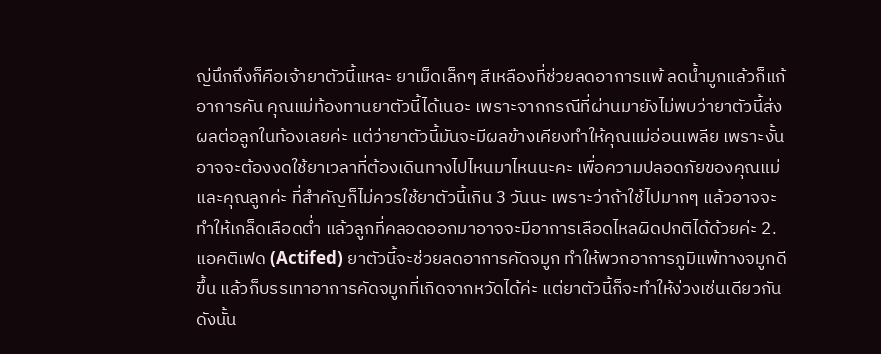ญ่นึกถึงก็คือเจ้ายาตัวนี้แหละ ยาเม็ดเล็กๆ สีเหลืองที่ช่วยลดอาการแพ้ ลดน้ำมูกแล้วก็แก้อาการคัน คุณแม่ท้องทานยาตัวนี้ได้เนอะ เพราะจากกรณีที่ผ่านมายังไม่พบว่ายาตัวนี้ส่งผลต่อลูกในท้องเลยค่ะ แต่ว่ายาตัวนี้มันจะมีผลข้างเคียงทำให้คุณแม่อ่อนเพลีย เพราะงั้นอาจจะต้องงดใช้ยาเวลาที่ต้องเดินทางไปไหนมาไหนนะคะ เพื่อความปลอดภัยของคุณแม่และคุณลูกค่ะ ที่สำคัญก็ไม่ควรใช้ยาตัวนี้เกิน 3 วันนะ เพราะว่าถ้าใช้ไปมากๆ แล้วอาจจะทำให้เกล็ดเลือดต่ำ แล้วลูกที่คลอดออกมาอาจจะมีอาการเลือดไหลผิดปกติได้ด้วยค่ะ 2. แอคติเฟด (Actifed) ยาตัวนี้จะช่วยลดอาการคัดจมูก ทำให้พวกอาการภูมิแพ้ทางจมูกดีขึ้น แล้วก็บรรเทาอาการคัดจมูกที่เกิดจากหวัดได้ค่ะ แต่ยาตัวนี้ก็จะทำให้ง่วงเช่นเดียวกัน ดังนั้น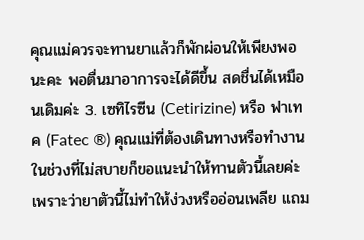คุณแม่ควรจะทานยาแล้วก็พักผ่อนให้เพียงพอนะคะ พอตื่นมาอาการจะได้ดีขึ้น สดชื่นได้เหมือนเดิมค่ะ 3. เซทิไรซีน (Cetirizine) หรือ ฟาเทค (Fatec ®) คุณแม่ที่ต้องเดินทางหรือทำงานในช่วงที่ไม่สบายก็ขอแนะนำให้ทานตัวนี้เลยค่ะ เพราะว่ายาตัวนี้ไม่ทำให้ง่วงหรืออ่อนเพลีย แถม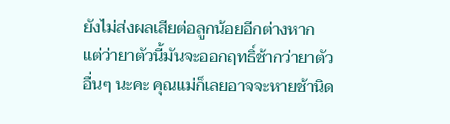ยังไม่ส่งผลเสียต่อลูกน้อยอีกต่างหาก แต่ว่ายาตัวนี้มันจะออกฤทธิ์ช้ากว่ายาตัวอื่นๆ นะคะ คุณแม่ก็เลยอาจจะหายช้านิด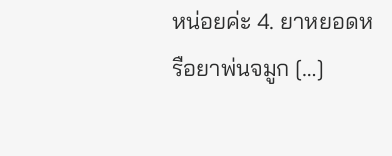หน่อยค่ะ 4. ยาหยอดหรือยาพ่นจมูก […]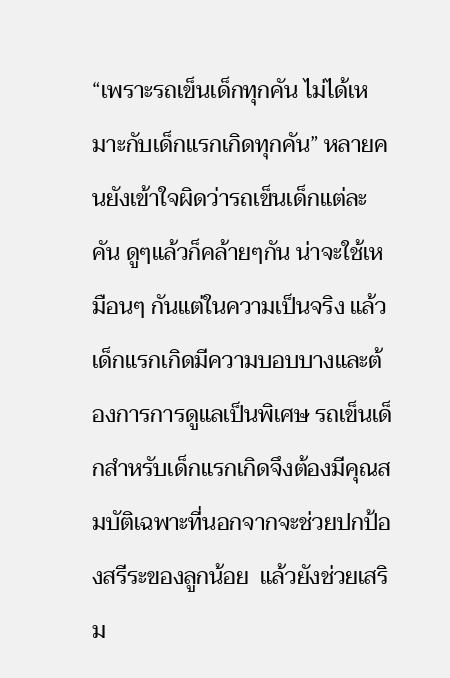“เพราะรถเข็นเด็กทุกคัน ไม่ได้เหมาะกับเด็กแรกเกิดทุกคัน” หลายคนยังเข้าใจผิดว่ารถเข็นเด็กแต่ละคัน ดูๆแล้วก็คล้ายๆกัน น่าจะใช้เหมือนๆ กันแต่ในความเป็นจริง แล้วเด็กแรกเกิดมีความบอบบางและต้องการการดูแลเป็นพิเศษ รถเข็นเด็กสำหรับเด็กแรกเกิดจึงต้องมีคุณสมบัติเฉพาะที่นอกจากจะช่วยปกป้องสรีระของลูกน้อย  แล้วยังช่วยเสริม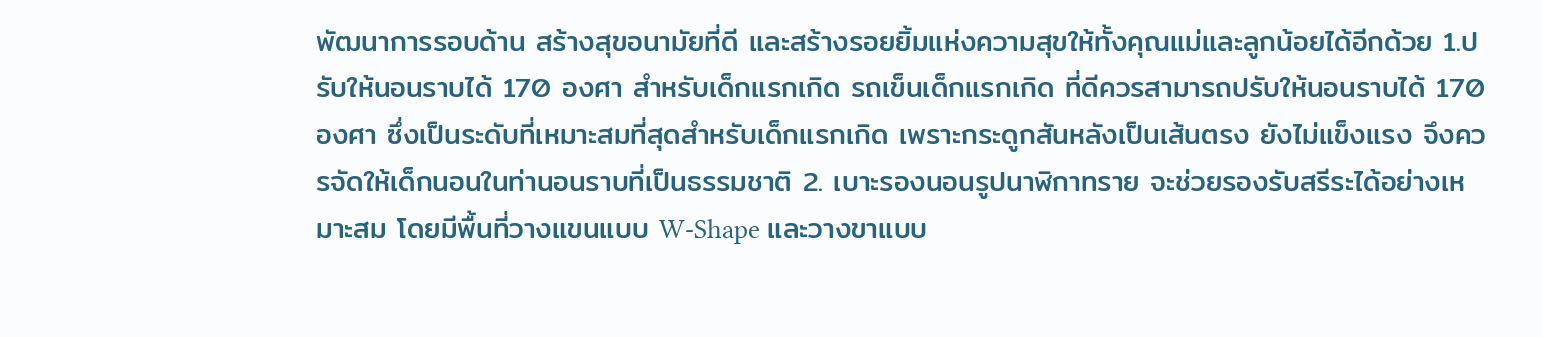พัฒนาการรอบด้าน สร้างสุขอนามัยที่ดี และสร้างรอยยิ้มแห่งความสุขให้ทั้งคุณแม่และลูกน้อยได้อีกด้วย 1.ปรับให้นอนราบได้ 170 องศา สำหรับเด็กแรกเกิด รถเข็นเด็กแรกเกิด ที่ดีควรสามารถปรับให้นอนราบได้ 170 องศา ซึ่งเป็นระดับที่เหมาะสมที่สุดสำหรับเด็กแรกเกิด เพราะกระดูกสันหลังเป็นเส้นตรง ยังไม่แข็งแรง จึงควรจัดให้เด็กนอนในท่านอนราบที่เป็นธรรมชาติ 2. เบาะรองนอนรูปนาฬิกาทราย จะช่วยรองรับสรีระได้อย่างเหมาะสม โดยมีพื้นที่วางแขนแบบ W-Shape และวางขาแบบ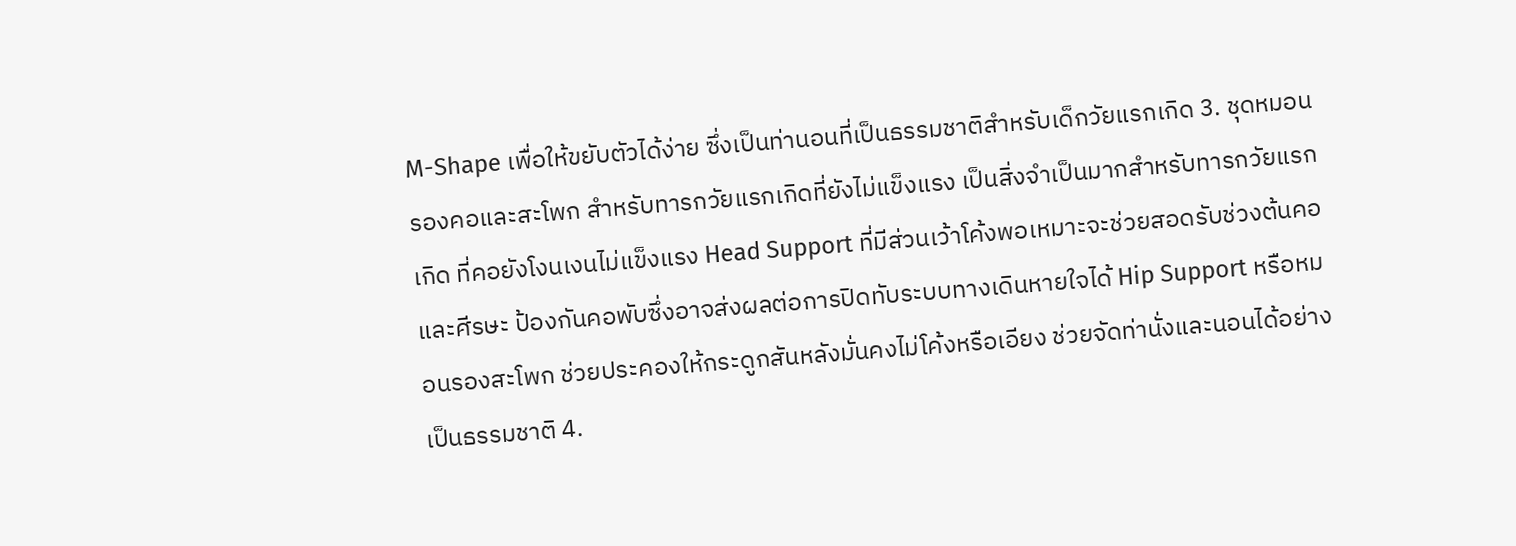M-Shape เพื่อให้ขยับตัวได้ง่าย ซึ่งเป็นท่านอนที่เป็นธรรมชาติสำหรับเด็กวัยแรกเกิด 3. ชุดหมอนรองคอและสะโพก สำหรับทารกวัยแรกเกิดที่ยังไม่แข็งแรง เป็นสิ่งจำเป็นมากสำหรับทารกวัยแรกเกิด ที่คอยังโงนเงนไม่แข็งแรง Head Support ที่มีส่วนเว้าโค้งพอเหมาะจะช่วยสอดรับช่วงต้นคอและศีรษะ ป้องกันคอพับซึ่งอาจส่งผลต่อการปิดทับระบบทางเดินหายใจได้ Hip Support หรือหมอนรองสะโพก ช่วยประคองให้กระดูกสันหลังมั่นคงไม่โค้งหรือเอียง ช่วยจัดท่านั่งและนอนได้อย่างเป็นธรรมชาติ 4.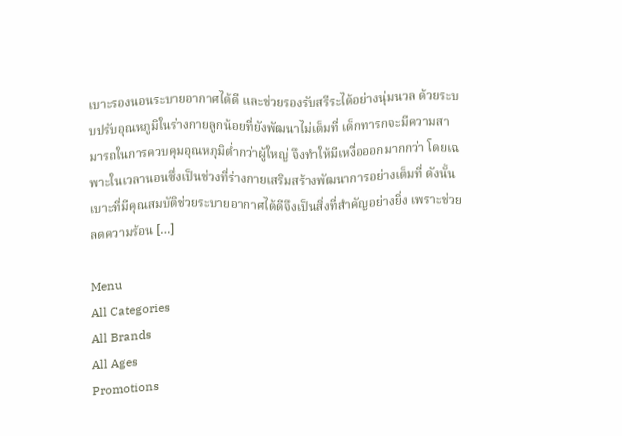เบาะรองนอนระบายอากาศได้ดี และช่วยรองรับสรีระได้อย่างนุ่มนวล ด้วยระบบปรับอุณหภูมิในร่างกายลูกน้อยที่ยังพัฒนาไม่เต็มที่ เด็กทารกจะมีความสามารถในการควบคุมอุณหภุมิต่ำกว่าผู้ใหญ่ จึงทำให้มีเหงื่อออกมากกว่า โดยเฉพาะในเวลานอนซึ่งเป็นช่วงที่ร่างกายเสริมสร้างพัฒนาการอย่างเต็มที่ ดังนั้นเบาะที่มีคุณสมบัติช่วยระบายอากาศได้ดีจึงเป็นสิ่งที่สำคัญอย่างยิ่ง เพราะช่วยลดความร้อน […]

Menu
All Categories
All Brands
All Ages
Promotions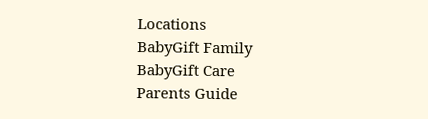Locations
BabyGift Family
BabyGift Care
Parents Guide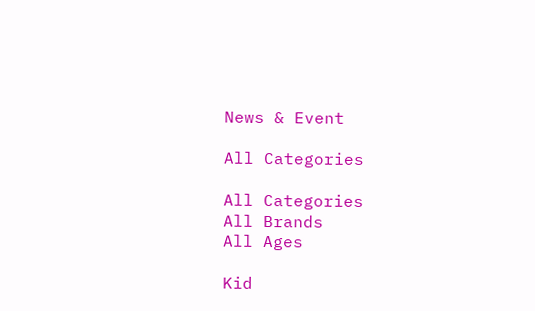News & Event

All Categories

All Categories
All Brands
All Ages

Kid